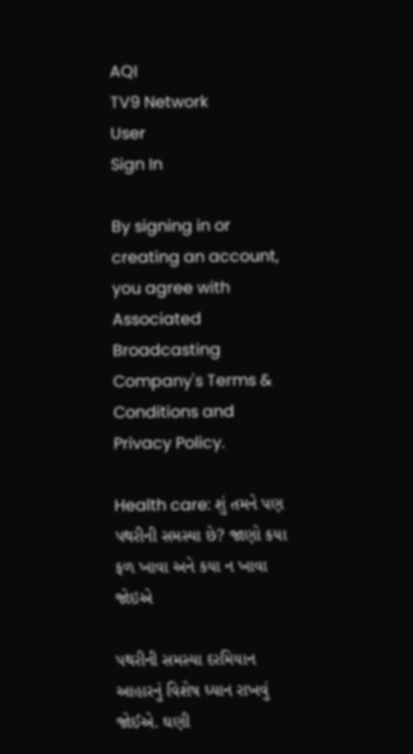AQI
TV9 Network
User
Sign In

By signing in or creating an account, you agree with Associated Broadcasting Company's Terms & Conditions and Privacy Policy.

Health care: શું તમને પણ પથરીની સમસ્યા છે? જાણો કયા ફળ ખાવા અને કયા ન ખાવા જોઇએ

પથરીની સમસ્યા દરમિયાન આહારનું વિશેષ ધ્યાન રાખવું જોઈએ. ઘણી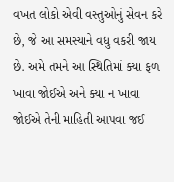વખત લોકો એવી વસ્તુઓનું સેવન કરે છે, જે આ સમસ્યાને વધુ વકરી જાય છે. અમે તમને આ સ્થિતિમાં ક્યા ફળ ખાવા જોઈએ અને ક્યા ન ખાવા જોઈએ તેની માહિતી આપવા જઈ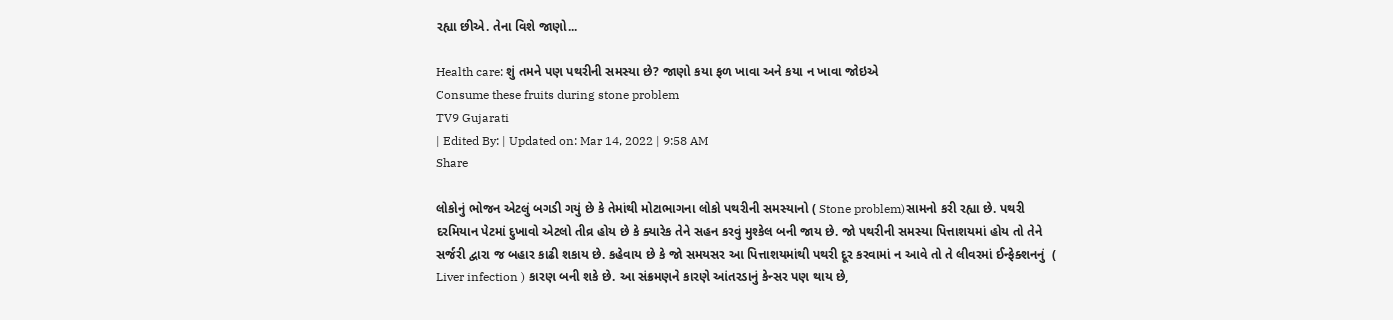રહ્યા છીએ. તેના વિશે જાણો...

Health care: શું તમને પણ પથરીની સમસ્યા છે? જાણો કયા ફળ ખાવા અને કયા ન ખાવા જોઇએ
Consume these fruits during stone problem
TV9 Gujarati
| Edited By: | Updated on: Mar 14, 2022 | 9:58 AM
Share

લોકોનું ભોજન એટલું બગડી ગયું છે કે તેમાંથી મોટાભાગના લોકો પથરીની સમસ્યાનો ( Stone problem)સામનો કરી રહ્યા છે. પથરી દરમિયાન પેટમાં દુખાવો એટલો તીવ્ર હોય છે કે ક્યારેક તેને સહન કરવું મુશ્કેલ બની જાય છે. જો પથરીની સમસ્યા પિત્તાશયમાં હોય તો તેને સર્જરી દ્વારા જ બહાર કાઢી શકાય છે. કહેવાય છે કે જો સમયસર આ પિત્તાશયમાંથી પથરી દૂર કરવામાં ન આવે તો તે લીવરમાં ઈન્ફેક્શનનું  ( Liver infection ) કારણ બની શકે છે. આ સંક્રમણને કારણે આંતરડાનું કેન્સર પણ થાય છે,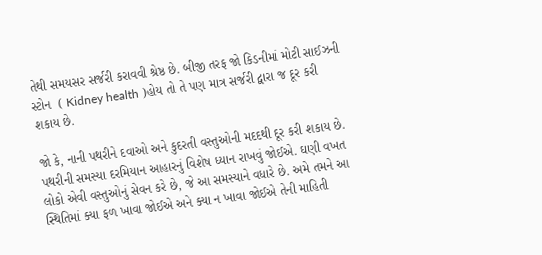તેથી સમયસર સર્જરી કરાવવી શ્રેષ્ઠ છે. બીજી તરફ જો કિડનીમાં મોટી સાઈઝની સ્ટોન  ( Kidney health )હોય તો તે પણ માત્ર સર્જરી દ્વારા જ દૂર કરી શકાય છે.

જો કે, નાની પથરીને દવાઓ અને કુદરતી વસ્તુઓની મદદથી દૂર કરી શકાય છે. પથરીની સમસ્યા દરમિયાન આહારનું વિશેષ ધ્યાન રાખવું જોઈએ. ઘણી વખત લોકો એવી વસ્તુઓનું સેવન કરે છે, જે આ સમસ્યાને વધારે છે. અમે તમને આ સ્થિતિમાં ક્યા ફળ ખાવા જોઈએ અને ક્યા ન ખાવા જોઈએ તેની માહિતી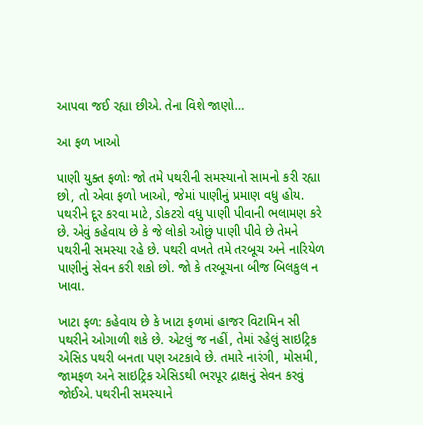આપવા જઈ રહ્યા છીએ. તેના વિશે જાણો…

આ ફળ ખાઓ

પાણી યુક્ત ફળોઃ જો તમે પથરીની સમસ્યાનો સામનો કરી રહ્યા છો, તો એવા ફળો ખાઓ, જેમાં પાણીનું પ્રમાણ વધુ હોય. પથરીને દૂર કરવા માટે, ડોકટરો વધુ પાણી પીવાની ભલામણ કરે છે. એવું કહેવાય છે કે જે લોકો ઓછું પાણી પીવે છે તેમને પથરીની સમસ્યા રહે છે. પથરી વખતે તમે તરબૂચ અને નારિયેળ પાણીનું સેવન કરી શકો છો. જો કે તરબૂચના બીજ બિલકુલ ન ખાવા.

ખાટા ફળ: કહેવાય છે કે ખાટા ફળમાં હાજર વિટામિન સી પથરીને ઓગાળી શકે છે. એટલું જ નહીં, તેમાં રહેલું સાઇટ્રિક એસિડ પથરી બનતા પણ અટકાવે છે. તમારે નારંગી, મોસમી, જામફળ અને સાઇટ્રિક એસિડથી ભરપૂર દ્રાક્ષનું સેવન કરવું જોઈએ. પથરીની સમસ્યાને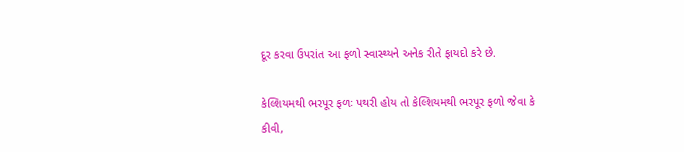દૂર કરવા ઉપરાંત આ ફળો સ્વાસ્થ્યને અનેક રીતે ફાયદો કરે છે.

કેલ્શિયમથી ભરપૂર ફળઃ પથરી હોય તો કેલ્શિયમથી ભરપૂર ફળો જેવા કે કીવી,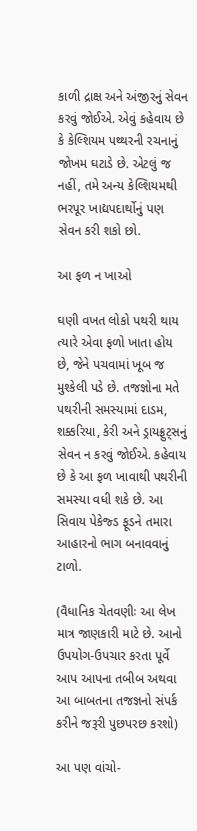કાળી દ્રાક્ષ અને અંજીરનું સેવન કરવું જોઈએ. એવું કહેવાય છે કે કેલ્શિયમ પથ્થરની રચનાનું જોખમ ઘટાડે છે. એટલું જ નહીં, તમે અન્ય કેલ્શિયમથી ભરપૂર ખાદ્યપદાર્થોનું પણ સેવન કરી શકો છો.

આ ફળ ન ખાઓ

ઘણી વખત લોકો પથરી થાય ત્યારે એવા ફળો ખાતા હોય છે, જેને પચવામાં ખૂબ જ મુશ્કેલી પડે છે. તજજ્ઞોના મતે પથરીની સમસ્યામાં દાડમ, શક્કરિયા, કેરી અને ડ્રાયફ્રુટ્સનું સેવન ન કરવું જોઈએ. કહેવાય છે કે આ ફળ ખાવાથી પથરીની સમસ્યા વધી શકે છે. આ સિવાય પેકેજ્ડ ફૂડને તમારા આહારનો ભાગ બનાવવાનું ટાળો.

(વૈધાનિક ચેતવણીઃ આ લેખ માત્ર જાણકારી માટે છે. આનો ઉપયોગ-ઉપચાર કરતા પૂર્વે આપ આપના તબીબ અથવા આ બાબતના તજજ્ઞનો સંપર્ક કરીને જરૂરી પુછપરછ કરશો)

આ પણ વાંચો-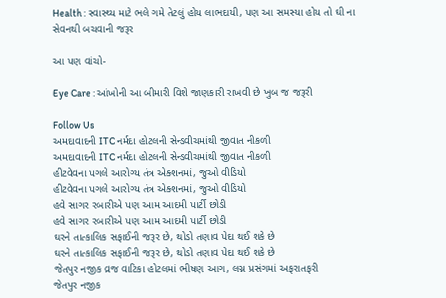Health : સ્વાસ્થ્ય માટે ભલે ગમે તેટલું હોય લાભદાયી, પણ આ સમસ્યા હોય તો ઘી ના સેવનથી બચવાની જરૂર

આ પણ વાંચો-

Eye Care : આંખોની આ બીમારી વિશે જાણકારી રાખવી છે ખુબ જ જરૂરી

Follow Us
અમદાવાદની ITC નર્મદા હોટલની સેન્ડવીચમાંથી જીવાત નીકળી
અમદાવાદની ITC નર્મદા હોટલની સેન્ડવીચમાંથી જીવાત નીકળી
હીટવેવના પગલે આરોગ્ય તંત્ર એક્શનમાં, જુઓ વીડિયો
હીટવેવના પગલે આરોગ્ય તંત્ર એક્શનમાં, જુઓ વીડિયો
હવે સાગર રબારીએ પણ આમ આદમી પાર્ટી છોડી
હવે સાગર રબારીએ પણ આમ આદમી પાર્ટી છોડી
ઘરને તાત્કાલિક સફાઈની જરૂર છે, થોડો તણાવ પેદા થઈ શકે છે
ઘરને તાત્કાલિક સફાઈની જરૂર છે, થોડો તણાવ પેદા થઈ શકે છે
જેતપુર નજીક વ્રજ વાટિકા હોટલમાં ભીષણ આગ, લગ્ન પ્રસંગમાં અફરાતફરી
જેતપુર નજીક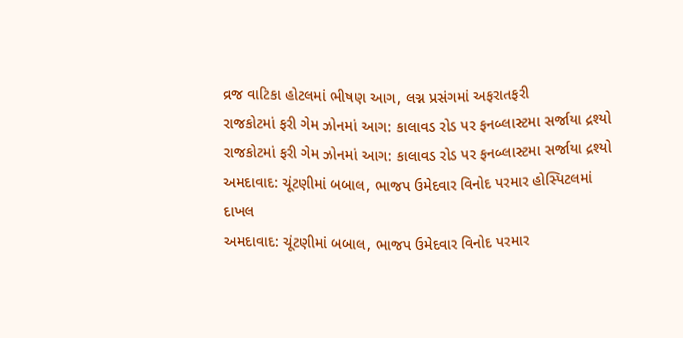વ્રજ વાટિકા હોટલમાં ભીષણ આગ, લગ્ન પ્રસંગમાં અફરાતફરી
રાજકોટમાં ફરી ગેમ ઝોનમાં આગ: કાલાવડ રોડ પર ફનબ્લાસ્ટમા સર્જાયા દ્રશ્યો
રાજકોટમાં ફરી ગેમ ઝોનમાં આગ: કાલાવડ રોડ પર ફનબ્લાસ્ટમા સર્જાયા દ્રશ્યો
અમદાવાદ: ચૂંટણીમાં બબાલ, ભાજપ ઉમેદવાર વિનોદ પરમાર હોસ્પિટલમાં દાખલ
અમદાવાદ: ચૂંટણીમાં બબાલ, ભાજપ ઉમેદવાર વિનોદ પરમાર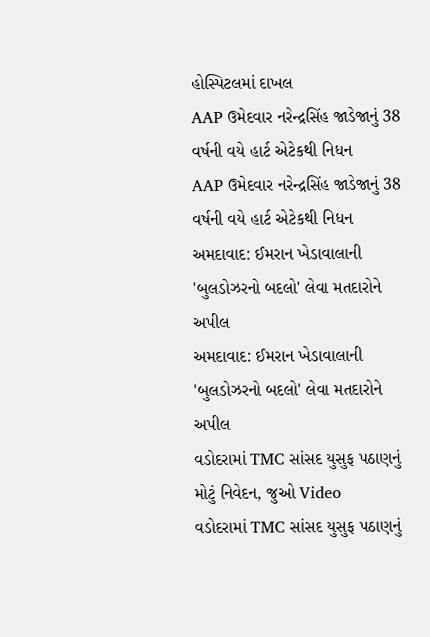હોસ્પિટલમાં દાખલ
AAP ઉમેદવાર નરેન્દ્રસિંહ જાડેજાનું 38 વર્ષની વયે હાર્ટ એટેકથી નિધન
AAP ઉમેદવાર નરેન્દ્રસિંહ જાડેજાનું 38 વર્ષની વયે હાર્ટ એટેકથી નિધન
અમદાવાદ: ઈમરાન ખેડાવાલાની 'બુલડોઝરનો બદલો' લેવા મતદારોને અપીલ
અમદાવાદ: ઈમરાન ખેડાવાલાની 'બુલડોઝરનો બદલો' લેવા મતદારોને અપીલ
વડોદરામાં TMC સાંસદ યુસુફ પઠાણનું મોટું નિવેદન, જુઓ Video
વડોદરામાં TMC સાંસદ યુસુફ પઠાણનું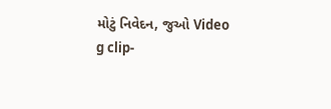મોટું નિવેદન, જુઓ Video
g clip-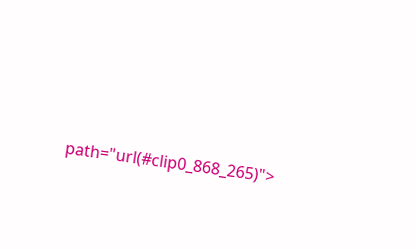path="url(#clip0_868_265)">